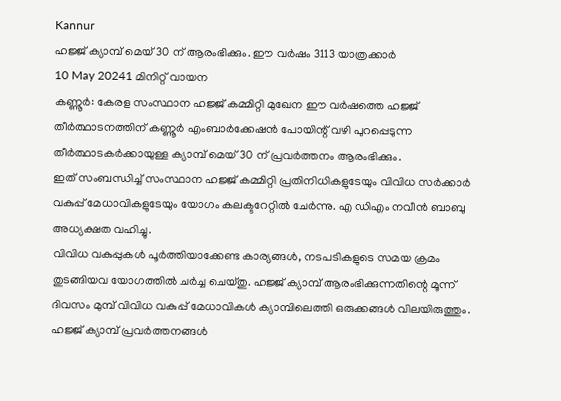Kannur
ഹജ്ജ് ക്യാമ്പ് മെയ് 30 ന് ആരംഭിക്കും. ഈ വർഷം 3113 യാത്രക്കാർ
10 May 20241 മിനിറ്റ് വായന
കണ്ണൂർ: കേരള സംസ്ഥാന ഹജ്ജ് കമ്മിറ്റി മുഖേന ഈ വർഷത്തെ ഹജ്ജ് തീർത്ഥാടനത്തിന് കണ്ണൂർ എംബാർക്കേഷൻ പോയിന്റ് വഴി പുറപ്പെടുന്ന തീർത്ഥാടകർക്കായുള്ള ക്യാമ്പ് മെയ് 30 ന് പ്രവർത്തനം ആരംഭിക്കും.
ഇത് സംബന്ധിച്ച് സംസ്ഥാന ഹജ്ജ് കമ്മിറ്റി പ്രതിനിധികളുടേയും വിവിധ സർക്കാർ വകുപ്പ് മേധാവികളുടേയും യോഗം കലക്ടറേറ്റിൽ ചേർന്നു. എ ഡിഎം നവീൻ ബാബു അധ്യക്ഷത വഹിച്ചു.
വിവിധ വകുപ്പുകൾ പൂർത്തിയാക്കേണ്ട കാര്യങ്ങൾ, നടപടികളുടെ സമയ ക്രമം തുടങ്ങിയവ യോഗത്തിൽ ചർച്ച ചെയ്തു. ഹജ്ജ് ക്യാമ്പ് ആരംഭിക്കുന്നതിന്റെ മൂന്ന് ദിവസം മുമ്പ് വിവിധ വകുപ്പ് മേധാവികൾ ക്യാമ്പിലെത്തി ഒരുക്കങ്ങൾ വിലയിരുത്തും. ഹജ്ജ് ക്യാമ്പ് പ്രവർത്തനങ്ങൾ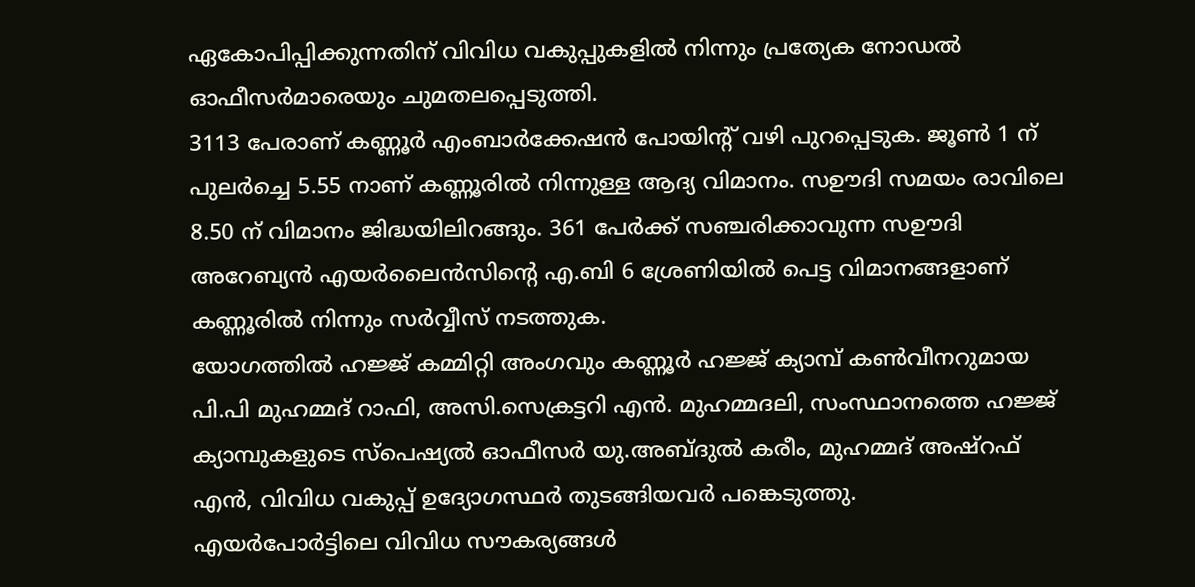ഏകോപിപ്പിക്കുന്നതിന് വിവിധ വകുപ്പുകളിൽ നിന്നും പ്രത്യേക നോഡൽ ഓഫീസർമാരെയും ചുമതലപ്പെടുത്തി.
3113 പേരാണ് കണ്ണൂർ എംബാർക്കേഷൻ പോയിന്റ് വഴി പുറപ്പെടുക. ജൂൺ 1 ന് പുലർച്ചെ 5.55 നാണ് കണ്ണൂരിൽ നിന്നുള്ള ആദ്യ വിമാനം. സഊദി സമയം രാവിലെ 8.50 ന് വിമാനം ജിദ്ധയിലിറങ്ങും. 361 പേർക്ക് സഞ്ചരിക്കാവുന്ന സഊദി അറേബ്യൻ എയർലൈൻസിന്റെ എ.ബി 6 ശ്രേണിയിൽ പെട്ട വിമാനങ്ങളാണ് കണ്ണൂരിൽ നിന്നും സർവ്വീസ് നടത്തുക.
യോഗത്തിൽ ഹജ്ജ് കമ്മിറ്റി അംഗവും കണ്ണൂർ ഹജ്ജ് ക്യാമ്പ് കൺവീനറുമായ പി.പി മുഹമ്മദ് റാഫി, അസി.സെക്രട്ടറി എൻ. മുഹമ്മദലി, സംസ്ഥാനത്തെ ഹജ്ജ് ക്യാമ്പുകളുടെ സ്പെഷ്യൽ ഓഫീസർ യു.അബ്ദുൽ കരീം, മുഹമ്മദ് അഷ്റഫ് എൻ, വിവിധ വകുപ്പ് ഉദ്യോഗസ്ഥർ തുടങ്ങിയവർ പങ്കെടുത്തു.
എയർപോർട്ടിലെ വിവിധ സൗകര്യങ്ങൾ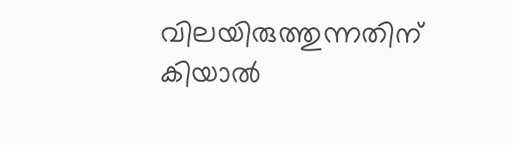വിലയിരുത്തുന്നതിന് കിയാൽ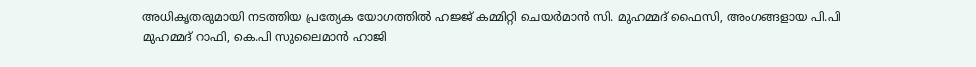അധികൃതരുമായി നടത്തിയ പ്രത്യേക യോഗത്തിൽ ഹജ്ജ് കമ്മിറ്റി ചെയർമാൻ സി. മുഹമ്മദ് ഫൈസി, അംഗങ്ങളായ പി.പി മുഹമ്മദ് റാഫി, കെ.പി സുലൈമാൻ ഹാജി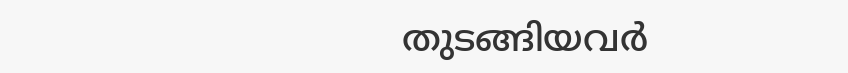തുടങ്ങിയവർ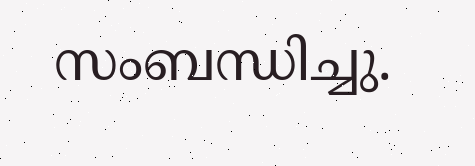സംബന്ധിച്ചു.